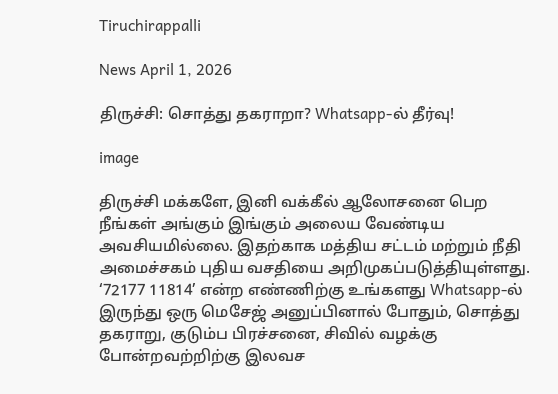Tiruchirappalli

News April 1, 2026

திருச்சி: சொத்து தகராறா? Whatsapp-ல் தீர்வு!

image

திருச்சி மக்களே, இனி வக்கீல் ஆலோசனை பெற நீங்கள் அங்கும் இங்கும் அலைய வேண்டிய அவசியமில்லை. இதற்காக மத்திய சட்டம் மற்றும் நீதி அமைச்சகம் புதிய வசதியை அறிமுகப்படுத்தியுள்ளது. ‘72177 11814’ என்ற எண்ணிற்கு உங்களது Whatsapp-ல் இருந்து ஒரு மெசேஜ் அனுப்பினால் போதும், சொத்து தகராறு, குடும்ப பிரச்சனை, சிவில் வழக்கு போன்றவற்றிற்கு இலவச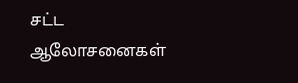சட்ட ஆலோசனைகள்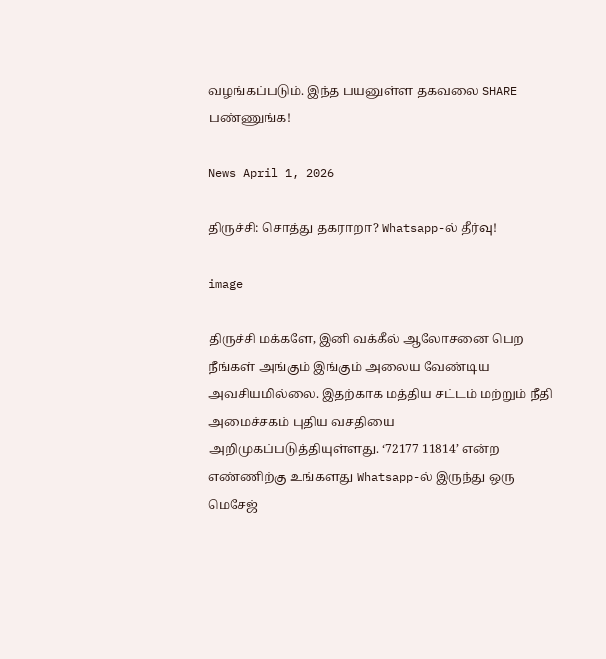வழங்கப்படும். இந்த பயனுள்ள தகவலை SHARE பண்ணுங்க!

News April 1, 2026

திருச்சி: சொத்து தகராறா? Whatsapp-ல் தீர்வு!

image

திருச்சி மக்களே, இனி வக்கீல் ஆலோசனை பெற நீங்கள் அங்கும் இங்கும் அலைய வேண்டிய அவசியமில்லை. இதற்காக மத்திய சட்டம் மற்றும் நீதி அமைச்சகம் புதிய வசதியை அறிமுகப்படுத்தியுள்ளது. ‘72177 11814’ என்ற எண்ணிற்கு உங்களது Whatsapp-ல் இருந்து ஒரு மெசேஜ்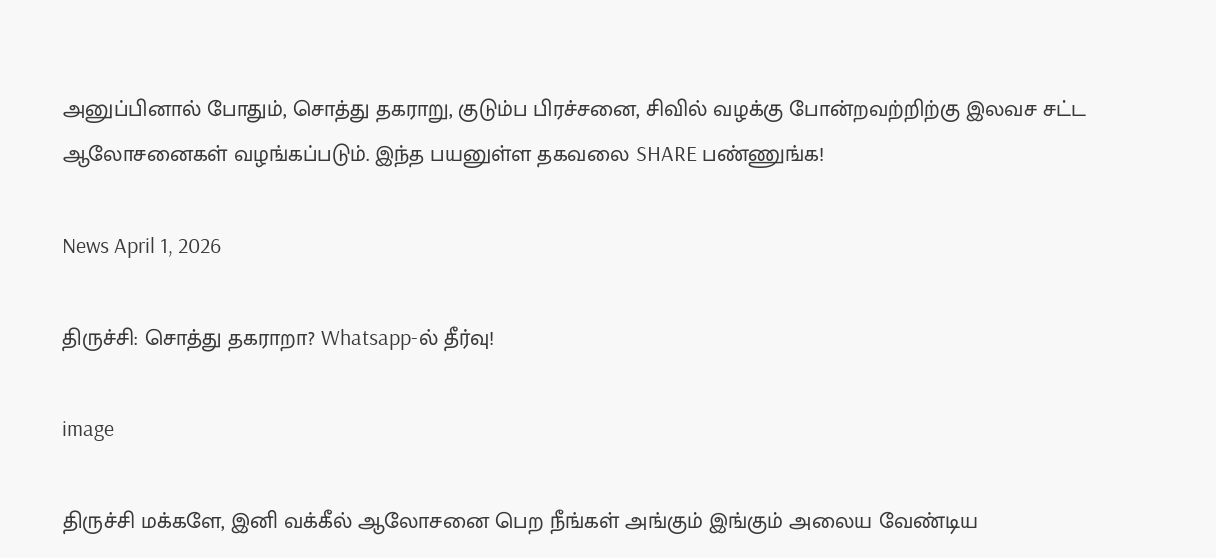அனுப்பினால் போதும், சொத்து தகராறு, குடும்ப பிரச்சனை, சிவில் வழக்கு போன்றவற்றிற்கு இலவச சட்ட ஆலோசனைகள் வழங்கப்படும். இந்த பயனுள்ள தகவலை SHARE பண்ணுங்க!

News April 1, 2026

திருச்சி: சொத்து தகராறா? Whatsapp-ல் தீர்வு!

image

திருச்சி மக்களே, இனி வக்கீல் ஆலோசனை பெற நீங்கள் அங்கும் இங்கும் அலைய வேண்டிய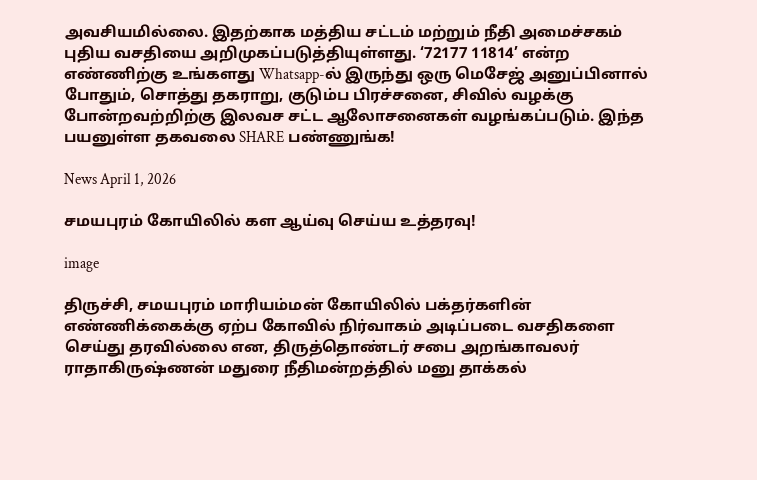அவசியமில்லை. இதற்காக மத்திய சட்டம் மற்றும் நீதி அமைச்சகம் புதிய வசதியை அறிமுகப்படுத்தியுள்ளது. ‘72177 11814’ என்ற எண்ணிற்கு உங்களது Whatsapp-ல் இருந்து ஒரு மெசேஜ் அனுப்பினால் போதும், சொத்து தகராறு, குடும்ப பிரச்சனை, சிவில் வழக்கு போன்றவற்றிற்கு இலவச சட்ட ஆலோசனைகள் வழங்கப்படும். இந்த பயனுள்ள தகவலை SHARE பண்ணுங்க!

News April 1, 2026

சமயபுரம் கோயிலில் கள ஆய்வு செய்ய உத்தரவு!

image

திருச்சி, சமயபுரம் மாரியம்மன் கோயிலில் பக்தர்களின் எண்ணிக்கைக்கு ஏற்ப கோவில் நிர்வாகம் அடிப்படை வசதிகளை செய்து தரவில்லை என, திருத்தொண்டர் சபை அறங்காவலர் ராதாகிருஷ்ணன் மதுரை நீதிமன்றத்தில் மனு தாக்கல்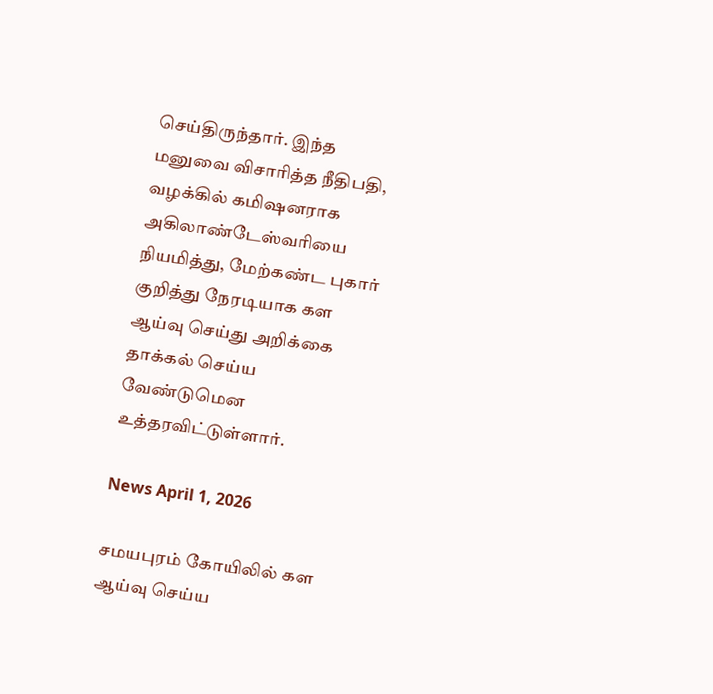செய்திருந்தார். இந்த மனுவை விசாரித்த நீதிபதி, வழக்கில் கமிஷனராக அகிலாண்டேஸ்வரியை நியமித்து, மேற்கண்ட புகார் குறித்து நேரடியாக கள ஆய்வு செய்து அறிக்கை தாக்கல் செய்ய வேண்டுமென உத்தரவிட்டுள்ளார்.

News April 1, 2026

சமயபுரம் கோயிலில் கள ஆய்வு செய்ய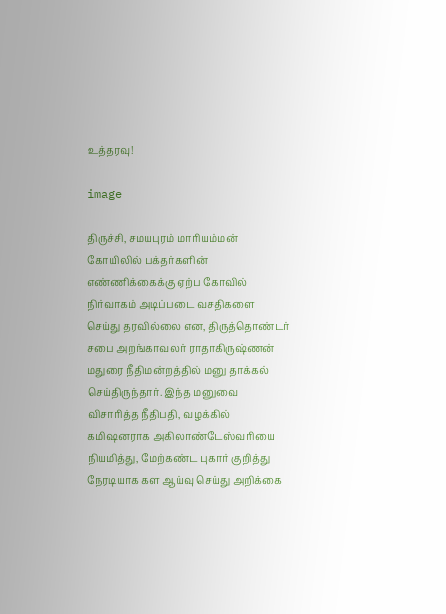உத்தரவு!

image

திருச்சி, சமயபுரம் மாரியம்மன் கோயிலில் பக்தர்களின் எண்ணிக்கைக்கு ஏற்ப கோவில் நிர்வாகம் அடிப்படை வசதிகளை செய்து தரவில்லை என, திருத்தொண்டர் சபை அறங்காவலர் ராதாகிருஷ்ணன் மதுரை நீதிமன்றத்தில் மனு தாக்கல் செய்திருந்தார். இந்த மனுவை விசாரித்த நீதிபதி, வழக்கில் கமிஷனராக அகிலாண்டேஸ்வரியை நியமித்து, மேற்கண்ட புகார் குறித்து நேரடியாக கள ஆய்வு செய்து அறிக்கை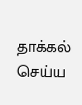தாக்கல் செய்ய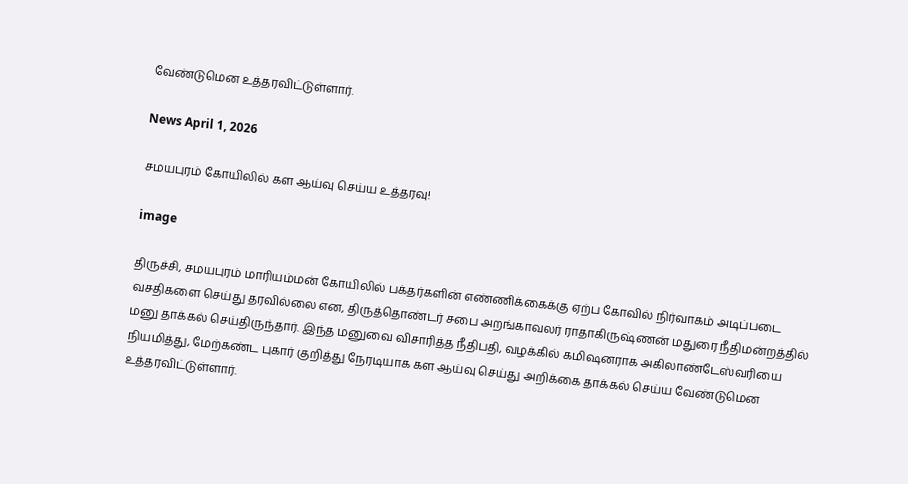வேண்டுமென உத்தரவிட்டுள்ளார்.

News April 1, 2026

சமயபுரம் கோயிலில் கள ஆய்வு செய்ய உத்தரவு!

image

திருச்சி, சமயபுரம் மாரியம்மன் கோயிலில் பக்தர்களின் எண்ணிக்கைக்கு ஏற்ப கோவில் நிர்வாகம் அடிப்படை வசதிகளை செய்து தரவில்லை என, திருத்தொண்டர் சபை அறங்காவலர் ராதாகிருஷ்ணன் மதுரை நீதிமன்றத்தில் மனு தாக்கல் செய்திருந்தார். இந்த மனுவை விசாரித்த நீதிபதி, வழக்கில் கமிஷனராக அகிலாண்டேஸ்வரியை நியமித்து, மேற்கண்ட புகார் குறித்து நேரடியாக கள ஆய்வு செய்து அறிக்கை தாக்கல் செய்ய வேண்டுமென உத்தரவிட்டுள்ளார்.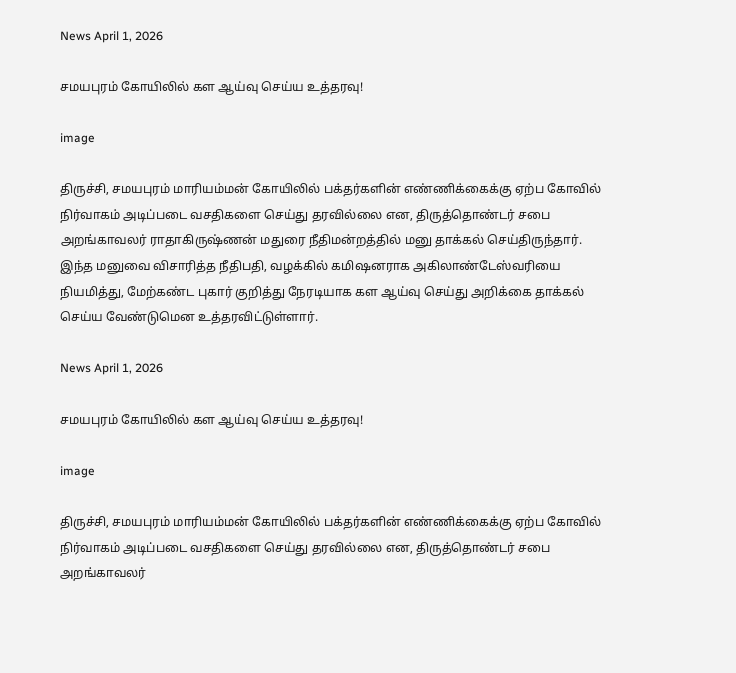News April 1, 2026

சமயபுரம் கோயிலில் கள ஆய்வு செய்ய உத்தரவு!

image

திருச்சி, சமயபுரம் மாரியம்மன் கோயிலில் பக்தர்களின் எண்ணிக்கைக்கு ஏற்ப கோவில் நிர்வாகம் அடிப்படை வசதிகளை செய்து தரவில்லை என, திருத்தொண்டர் சபை அறங்காவலர் ராதாகிருஷ்ணன் மதுரை நீதிமன்றத்தில் மனு தாக்கல் செய்திருந்தார். இந்த மனுவை விசாரித்த நீதிபதி, வழக்கில் கமிஷனராக அகிலாண்டேஸ்வரியை நியமித்து, மேற்கண்ட புகார் குறித்து நேரடியாக கள ஆய்வு செய்து அறிக்கை தாக்கல் செய்ய வேண்டுமென உத்தரவிட்டுள்ளார்.

News April 1, 2026

சமயபுரம் கோயிலில் கள ஆய்வு செய்ய உத்தரவு!

image

திருச்சி, சமயபுரம் மாரியம்மன் கோயிலில் பக்தர்களின் எண்ணிக்கைக்கு ஏற்ப கோவில் நிர்வாகம் அடிப்படை வசதிகளை செய்து தரவில்லை என, திருத்தொண்டர் சபை அறங்காவலர்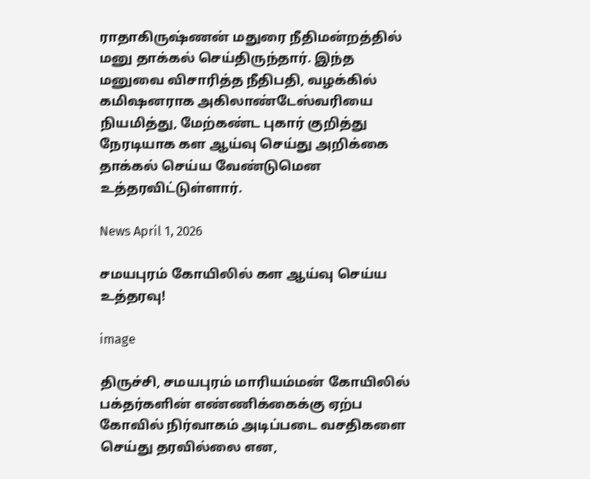ராதாகிருஷ்ணன் மதுரை நீதிமன்றத்தில் மனு தாக்கல் செய்திருந்தார். இந்த மனுவை விசாரித்த நீதிபதி, வழக்கில் கமிஷனராக அகிலாண்டேஸ்வரியை நியமித்து, மேற்கண்ட புகார் குறித்து நேரடியாக கள ஆய்வு செய்து அறிக்கை தாக்கல் செய்ய வேண்டுமென உத்தரவிட்டுள்ளார்.

News April 1, 2026

சமயபுரம் கோயிலில் கள ஆய்வு செய்ய உத்தரவு!

image

திருச்சி, சமயபுரம் மாரியம்மன் கோயிலில் பக்தர்களின் எண்ணிக்கைக்கு ஏற்ப கோவில் நிர்வாகம் அடிப்படை வசதிகளை செய்து தரவில்லை என,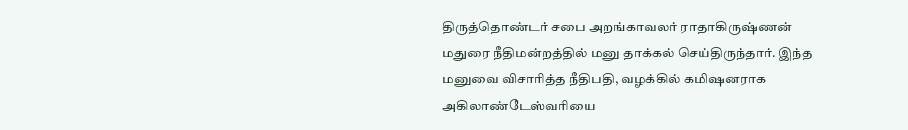திருத்தொண்டர் சபை அறங்காவலர் ராதாகிருஷ்ணன் மதுரை நீதிமன்றத்தில் மனு தாக்கல் செய்திருந்தார். இந்த மனுவை விசாரித்த நீதிபதி, வழக்கில் கமிஷனராக அகிலாண்டேஸ்வரியை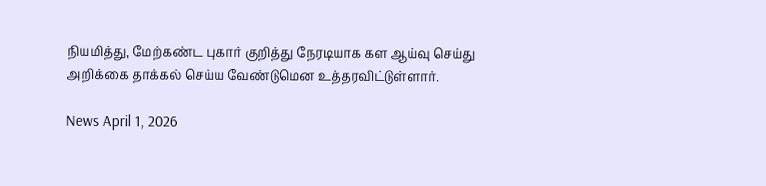நியமித்து, மேற்கண்ட புகார் குறித்து நேரடியாக கள ஆய்வு செய்து அறிக்கை தாக்கல் செய்ய வேண்டுமென உத்தரவிட்டுள்ளார்.

News April 1, 2026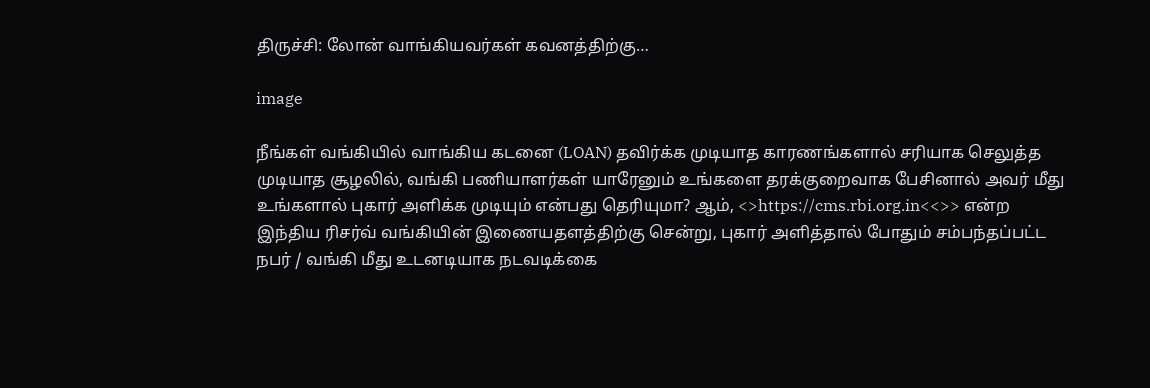திருச்சி: லோன் வாங்கியவர்கள் கவனத்திற்கு…

image

நீங்கள் வங்கியில் வாங்கிய கடனை (LOAN) தவிர்க்க முடியாத காரணங்களால் சரியாக செலுத்த முடியாத சூழலில், வங்கி பணியாளர்கள் யாரேனும் உங்களை தரக்குறைவாக பேசினால் அவர் மீது உங்களால் புகார் அளிக்க முடியும் என்பது தெரியுமா? ஆம், <>https://cms.rbi.org.in<<>> என்ற இந்திய ரிசர்வ் வங்கியின் இணையதளத்திற்கு சென்று, புகார் அளித்தால் போதும் சம்பந்தப்பட்ட நபர் / வங்கி மீது உடனடியாக நடவடிக்கை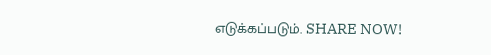எடுக்கப்படும். SHARE NOW!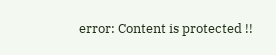error: Content is protected !!